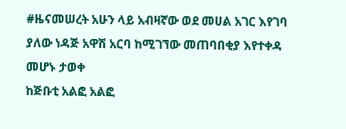#ዜናመሠረት አሁን ላይ አብዛኛው ወደ መሀል አገር እየገባ ያለው ነዳጅ አዋሽ አርባ ከሚገኘው መጠባበቂያ እየተቀዳ መሆኑ ታወቀ
ከጅቡቲ አልፎ አልፎ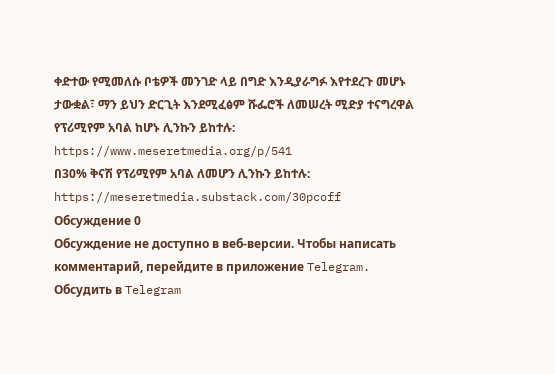ቀድተው የሚመለሱ ቦቴዎች መንገድ ላይ በግድ እንዲያራግፉ እየተደረጉ መሆኑ ታውቋል፣ ማን ይህን ድርጊት እንደሚፈፅም ሹፌሮች ለመሠረት ሚድያ ተናግረዋል
የፕሪሚየም አባል ከሆኑ ሊንኩን ይከተሉ:
https://www.meseretmedia.org/p/541
በ30% ቅናሽ የፕሪሚየም አባል ለመሆን ሊንኩን ይከተሉ:
https://meseretmedia.substack.com/30pcoff
Обсуждение 0
Обсуждение не доступно в веб-версии. Чтобы написать комментарий, перейдите в приложение Telegram.
Обсудить в Telegram